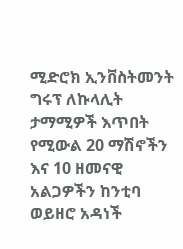ሚድሮክ ኢንቨስትመንት ግሩፕ ለኩላሊት ታማሚዎች እጥበት የሚውል 20 ማሽኖችን እና 10 ዘመናዊ አልጋዎችን ከንቲባ ወይዘሮ አዳነች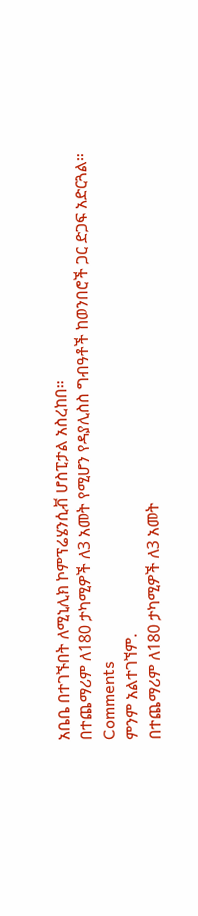አቤቤ በተገኙበት ለሚኒሊክ ኮምፕሬሄንሲቭ ሆስፒታል አስረከበ።
በተጨማሪም ለ180 ታካሚዎች ለ3 አመት የሚሆን የዳያሊስስ ግብዓቶች ከወንበሮች ጋር ድጋፍ አድርጓል።
Comments
ምንም አልተገኘም.
በተጨማሪም ለ180 ታካሚዎች ለ3 አመት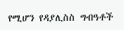የሚሆን የዳያሊስስ ግብዓቶች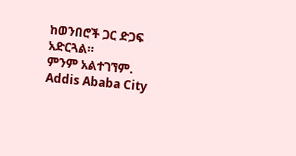ከወንበሮች ጋር ድጋፍ አድርጓል።
ምንም አልተገኘም.
Addis Ababa City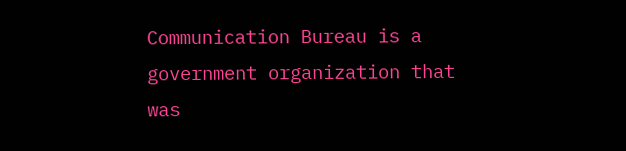Communication Bureau is a government organization that was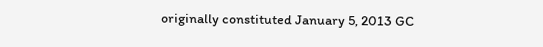originally constituted January 5, 2013 GC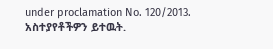under proclamation No. 120/2013.
አስተያየቶችዎን ይተዉት.